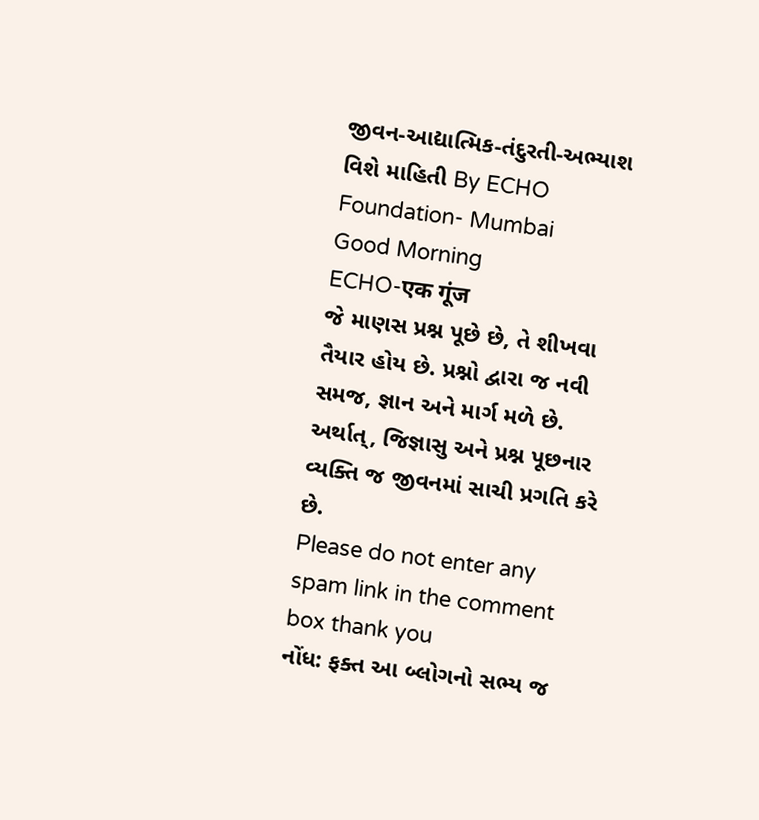જીવન-આદ્યાત્મિક-તંદુરતી-અભ્યાશ વિશે માહિતી By ECHO Foundation- Mumbai
Good Morning
ECHO-एक गूंज
જે માણસ પ્રશ્ન પૂછે છે, તે શીખવા તૈયાર હોય છે. પ્રશ્નો દ્વારા જ નવી સમજ, જ્ઞાન અને માર્ગ મળે છે.
અર્થાત્, જિજ્ઞાસુ અને પ્રશ્ન પૂછનાર વ્યક્તિ જ જીવનમાં સાચી પ્રગતિ કરે છે.
Please do not enter any spam link in the comment box thank you
નોંધ: ફક્ત આ બ્લોગનો સભ્ય જ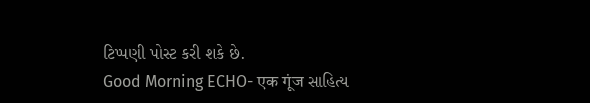ટિપ્પણી પોસ્ટ કરી શકે છે.
Good Morning ECHO- एक गूंज સાહિત્ય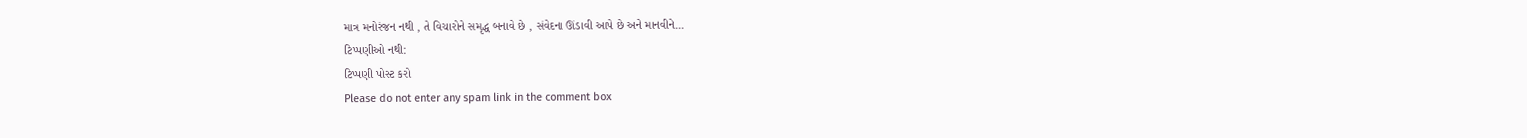માત્ર મનોરંજન નથી , તે વિચારોને સમૃદ્ધ બનાવે છે , સંવેદના ઊંડાવી આપે છે અને માનવીને...
ટિપ્પણીઓ નથી:
ટિપ્પણી પોસ્ટ કરો
Please do not enter any spam link in the comment box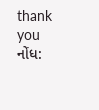thank you
નોંધ: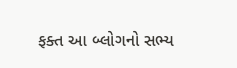ફક્ત આ બ્લોગનો સભ્ય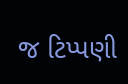જ ટિપ્પણી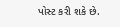પોસ્ટ કરી શકે છે.